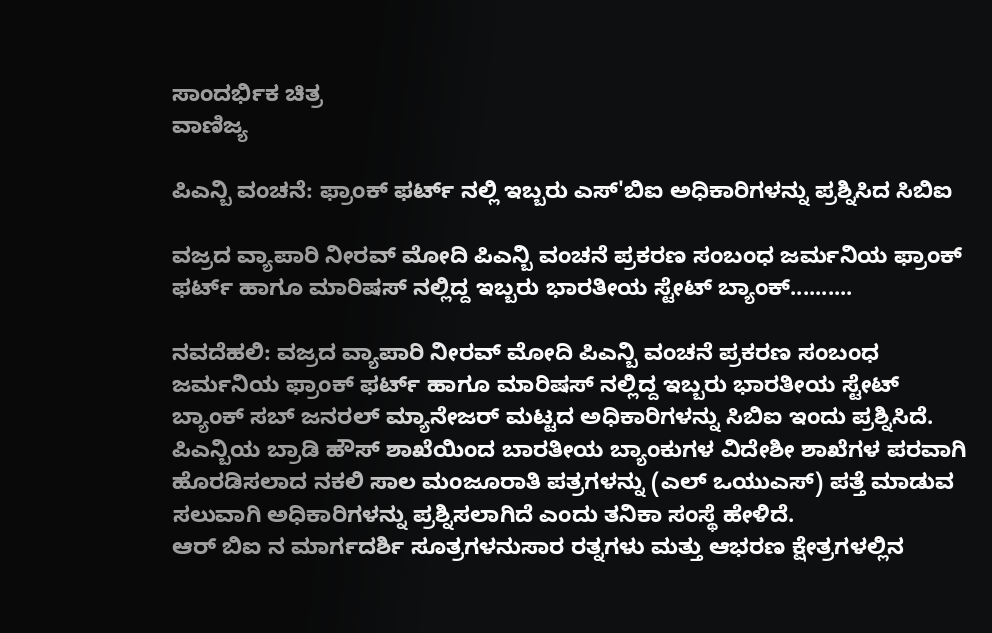ಸಾಂದರ್ಭಿಕ ಚಿತ್ರ
ವಾಣಿಜ್ಯ

ಪಿಎನ್ಬಿ ವಂಚನೆ: ಫ್ರಾಂಕ್ ಫರ್ಟ್ ನಲ್ಲಿ ಇಬ್ಬರು ಎಸ್'ಬಿಐ ಅಧಿಕಾರಿಗಳನ್ನು ಪ್ರಶ್ನಿಸಿದ ಸಿಬಿಐ

ವಜ್ರದ ವ್ಯಾಪಾರಿ ನೀರವ್ ಮೋದಿ ಪಿಎನ್ಬಿ ವಂಚನೆ ಪ್ರಕರಣ ಸಂಬಂಧ ಜರ್ಮನಿಯ ಫ್ರಾಂಕ್ ಫರ್ಟ್ ಹಾಗೂ ಮಾರಿಷಸ್ ನಲ್ಲಿದ್ದ ಇಬ್ಬರು ಭಾರತೀಯ ಸ್ಟೇಟ್ ಬ್ಯಾಂಕ್..........

ನವದೆಹಲಿ: ವಜ್ರದ ವ್ಯಾಪಾರಿ ನೀರವ್ ಮೋದಿ ಪಿಎನ್ಬಿ ವಂಚನೆ ಪ್ರಕರಣ ಸಂಬಂಧ ಜರ್ಮನಿಯ ಫ್ರಾಂಕ್ ಫರ್ಟ್ ಹಾಗೂ ಮಾರಿಷಸ್ ನಲ್ಲಿದ್ದ ಇಬ್ಬರು ಭಾರತೀಯ ಸ್ಟೇಟ್ ಬ್ಯಾಂಕ್ ಸಬ್ ಜನರಲ್ ಮ್ಯಾನೇಜರ್ ಮಟ್ಟದ ಅಧಿಕಾರಿಗಳನ್ನು ಸಿಬಿಐ ಇಂದು ಪ್ರಶ್ನಿಸಿದೆ.
ಪಿಎನ್ಬಿಯ ಬ್ರಾಡಿ ಹೌಸ್ ಶಾಖೆಯಿಂದ ಬಾರತೀಯ ಬ್ಯಾಂಕುಗಳ ವಿದೇಶೀ ಶಾಖೆಗಳ ಪರವಾಗಿ ಹೊರಡಿಸಲಾದ ನಕಲಿ ಸಾಲ ಮಂಜೂರಾತಿ ಪತ್ರಗಳನ್ನು (ಎಲ್ ಒಯುಎಸ್) ಪತ್ತೆ ಮಾಡುವ ಸಲುವಾಗಿ ಅಧಿಕಾರಿಗಳನ್ನು ಪ್ರಶ್ನಿಸಲಾಗಿದೆ ಎಂದು ತನಿಕಾ ಸಂಸ್ಥೆ ಹೇಳಿದೆ.
ಆರ್ ಬಿಐ ನ ಮಾರ್ಗದರ್ಶಿ ಸೂತ್ರಗಳನುಸಾರ ರತ್ನಗಳು ಮತ್ತು ಆಭರಣ ಕ್ಷೇತ್ರಗಳಲ್ಲಿನ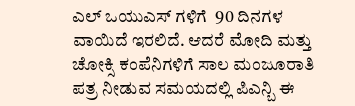ಎಲ್ ಒಯುಎಸ್ ಗಳಿಗೆ  90 ದಿನಗಳ  ವಾಯಿದೆ ಇರಲಿದೆ. ಆದರೆ ಮೋದಿ ಮತ್ತು ಚೋಕ್ಸಿ ಕಂಪೆನಿಗಳಿಗೆ ಸಾಲ ಮಂಜೂರಾತಿ ಪತ್ರ ನೀಡುವ ಸಮಯದಲ್ಲಿ ಪಿಎನ್ಬಿ ಈ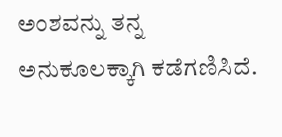ಅಂಶವನ್ನು ತನ್ನ ಅನುಕೂಲಕ್ಕಾಗಿ ಕಡೆಗಣಿಸಿದೆ.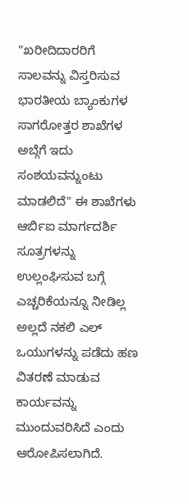"ಖರೀದಿದಾರರಿಗೆ ಸಾಲವನ್ನು ವಿಸ್ತರಿಸುವ ಭಾರತೀಯ ಬ್ಯಾಂಕುಗಳ ಸಾಗರೋತ್ತರ ಶಾಖೆಗಳ ಅಬ್ಗೆಗೆ ಇದು ಸಂಶಯವನ್ನುಂಟು ಮಾಡಲಿದೆ" ಈ ಶಾಖೆಗಳು ಆರ್ಬಿಐ ಮಾರ್ಗದರ್ಶಿ ಸೂತ್ರಗಳನ್ನು ಉಲ್ಲಂಘಿಸುವ ಬಗ್ಗೆ ಎಚ್ಚರಿಕೆಯನ್ನೂ ನೀಡಿಲ್ಲ ಅಲ್ಲದೆ ನಕಲಿ ಎಲ್ ಒಯುಗಳನ್ನು ಪಡೆದು ಹಣ ವಿತರಣೆ ಮಾಡುವ ಕಾರ್ಯವನ್ನು ಮುಂದುವರಿಸಿದೆ ಎಂದು ಆರೋಪಿಸಲಾಗಿದೆ.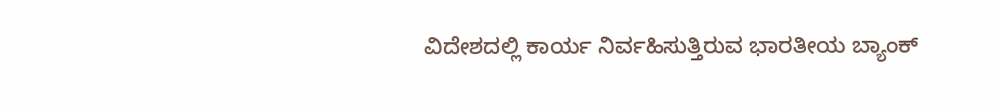ವಿದೇಶದಲ್ಲಿ ಕಾರ್ಯ ನಿರ್ವಹಿಸುತ್ತಿರುವ ಭಾರತೀಯ ಬ್ಯಾಂಕ್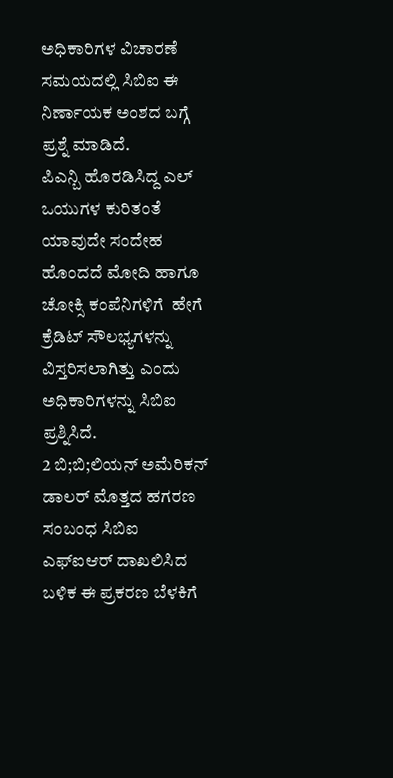ಅಧಿಕಾರಿಗಳ ವಿಚಾರಣೆ ಸಮಯದಲ್ಲಿ ಸಿಬಿಐ ಈ ನಿರ್ಣಾಯಕ ಅಂಶದ ಬಗ್ಗೆ ಪ್ರಶ್ನೆ ಮಾಡಿದೆ.
ಪಿಎನ್ಬಿ ಹೊರಡಿಸಿದ್ದ ಎಲ್ ಒಯುಗಳ ಕುರಿತಂತೆ ಯಾವುದೇ ಸಂದೇಹ ಹೊಂದದೆ ಮೋದಿ ಹಾಗೂ ಚೋಕ್ಸಿ ಕಂಪೆನಿಗಳಿಗೆ  ಹೇಗೆ ಕ್ರೆಡಿಟ್ ಸೌಲಭ್ಯಗಳನ್ನು ವಿಸ್ತರಿಸಲಾಗಿತ್ತು ಎಂದು ಅಧಿಕಾರಿಗಳನ್ನು ಸಿಬಿಐ ಪ್ರಶ್ನಿಸಿದೆ.
2 ಬಿ;ಬಿ;ಲಿಯನ್ ಅಮೆರಿಕನ್ ಡಾಲರ್ ಮೊತ್ತದ ಹಗರಣ ಸಂಬಂಧ ಸಿಬಿಐ ಎಫ್ಐಆರ್ ದಾಖಲಿಸಿದ ಬಳಿಕ ಈ ಪ್ರಕರಣ ಬೆಳಕಿಗೆ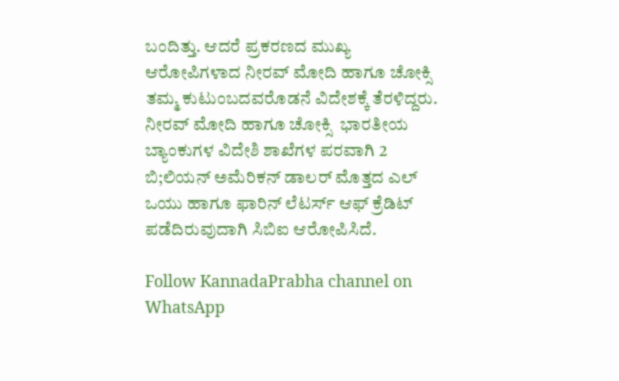ಬಂದಿತ್ತು. ಆದರೆ ಪ್ರಕರಣದ ಮುಖ್ಯ ಆರೋಪಿಗಳಾದ ನೀರವ್ ಮೋದಿ ಹಾಗೂ ಚೋಕ್ಸಿ ತಮ್ಮ ಕುಟುಂಬದವರೊಡನೆ ವಿದೇಶಕ್ಕೆ ತೆರಳಿದ್ದರು.
ನೀರವ್ ಮೋದಿ ಹಾಗೂ ಚೋಕ್ಸಿ  ಭಾರತೀಯ ಬ್ಯಾಂಕುಗಳ ವಿದೇಶಿ ಶಾಖೆಗಳ ಪರವಾಗಿ 2 ಬಿ;ಲಿಯನ್ ಅಮೆರಿಕನ್ ಡಾಲರ್ ಮೊತ್ತದ ಎಲ್ ಒಯು ಹಾಗೂ ಫಾರಿನ್ ಲೆಟರ್ಸ್ ಆಫ್ ಕ್ರೆಡಿಟ್ ಪಡೆದಿರುವುದಾಗಿ ಸಿಬಿಐ ಆರೋಪಿಸಿದೆ.

Follow KannadaPrabha channel on WhatsApp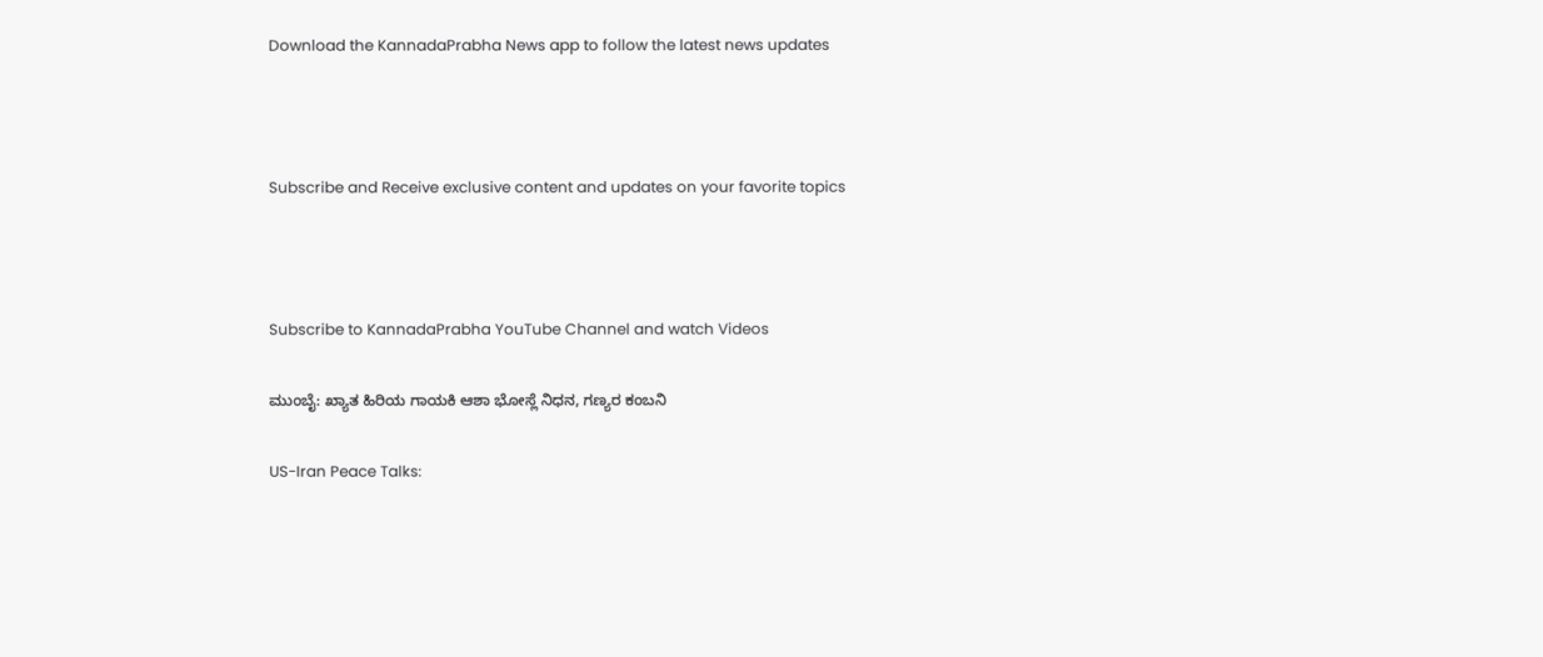Download the KannadaPrabha News app to follow the latest news updates



Subscribe and Receive exclusive content and updates on your favorite topics



Subscribe to KannadaPrabha YouTube Channel and watch Videos

ಮುಂಬೈ: ಖ್ಯಾತ ಹಿರಿಯ ಗಾಯಕಿ ಆಶಾ ಭೋಸ್ಲೆ ನಿಧನ, ಗಣ್ಯರ ಕಂಬನಿ

US-Iran Peace Talks: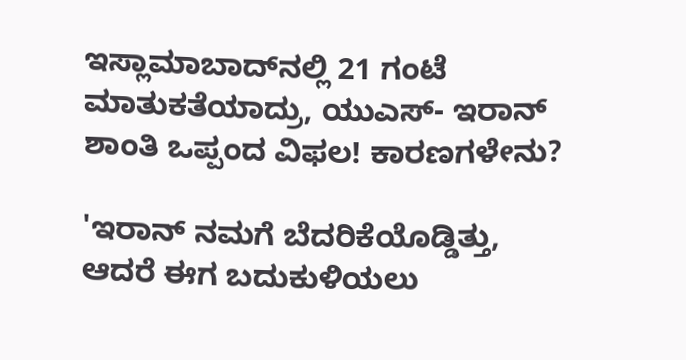ಇಸ್ಲಾಮಾಬಾದ್‌ನಲ್ಲಿ 21 ಗಂಟೆ ಮಾತುಕತೆಯಾದ್ರು, ಯುಎಸ್- ಇರಾನ್ ಶಾಂತಿ ಒಪ್ಪಂದ ವಿಫಲ! ಕಾರಣಗಳೇನು?

'ಇರಾನ್ ನಮಗೆ ಬೆದರಿಕೆಯೊಡ್ಡಿತ್ತು, ಆದರೆ ಈಗ ಬದುಕುಳಿಯಲು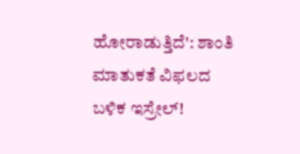ಹೋರಾಡುತ್ತಿದೆ': ಶಾಂತಿ ಮಾತುಕತೆ ವಿಫಲದ ಬಳಿಕ ಇಸ್ರೇಲ್!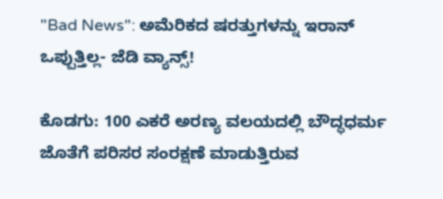"Bad News": ಅಮೆರಿಕದ ಷರತ್ತುಗಳನ್ನು ಇರಾನ್ ಒಪ್ಪುತ್ತಿಲ್ಲ- ಜೆಡಿ ವ್ಯಾನ್ಸ್!

ಕೊಡಗು: 100 ಎಕರೆ ಅರಣ್ಯ ವಲಯದಲ್ಲಿ ಬೌದ್ಧಧರ್ಮ ಜೊತೆಗೆ ಪರಿಸರ ಸಂರಕ್ಷಣೆ ಮಾಡುತ್ತಿರುವ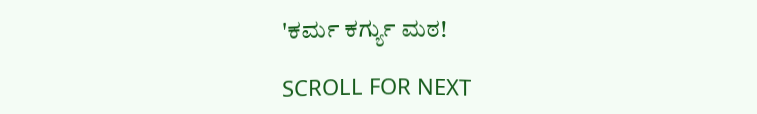'ಕರ್ಮ ಕರ್ಗ್ಯು ಮಠ!

SCROLL FOR NEXT